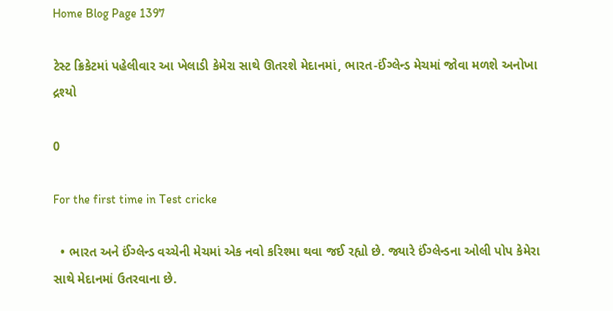Home Blog Page 1397

ટેસ્ટ ક્રિકેટમાં પહેલીવાર આ ખેલાડી કેમેરા સાથે ઊતરશે મેદાનમાં, ભારત-ઈંગ્લેન્ડ મેચમાં જોવા મળશે અનોખા દ્રશ્યો

0

For the first time in Test cricke

  • ભારત અને ઈંગ્લેન્ડ વચ્ચેની મેચમાં એક નવો કરિશ્મા થવા જઈ રહ્યો છે. જ્યારે ઈંગ્લેન્ડના ઓલી પોપ કેમેરા સાથે મેદાનમાં ઉતરવાના છે.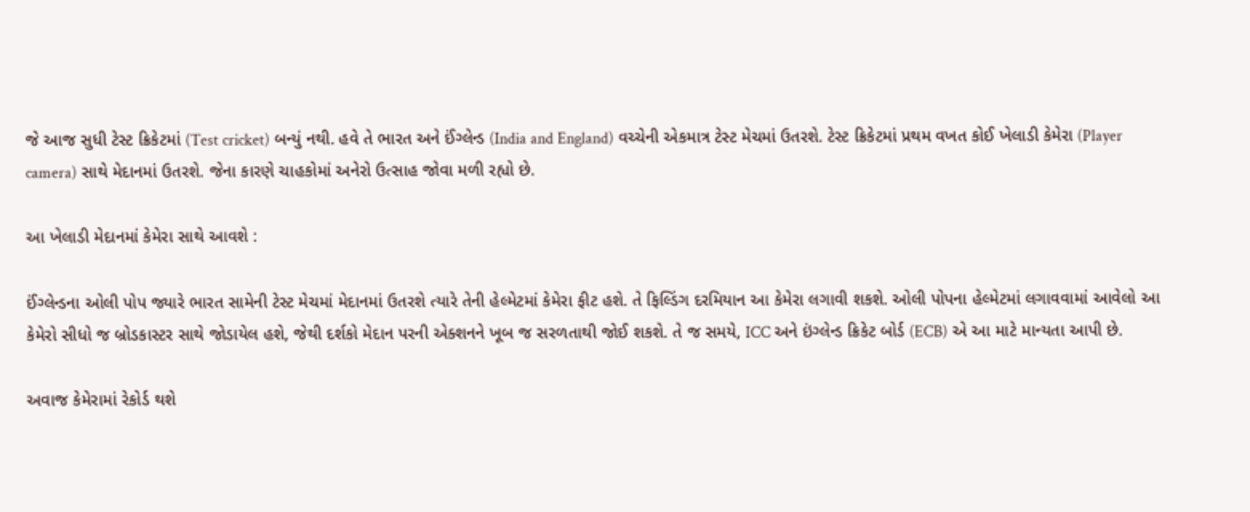જે આજ સુધી ટેસ્ટ ક્રિકેટમાં (Test cricket) બન્યું નથી. હવે તે ભારત અને ઈંગ્લેન્ડ (India and England) વચ્ચેની એકમાત્ર ટેસ્ટ મેચમાં ઉતરશે. ટેસ્ટ ક્રિકેટમાં પ્રથમ વખત કોઈ ખેલાડી કેમેરા (Player camera) સાથે મેદાનમાં ઉતરશે. જેના કારણે ચાહકોમાં અનેરો ઉત્સાહ જોવા મળી રહ્યો છે.

આ ખેલાડી મેદાનમાં કેમેરા સાથે આવશે :

ઈંગ્લેન્ડના ઓલી પોપ જ્યારે ભારત સામેની ટેસ્ટ મેચમાં મેદાનમાં ઉતરશે ત્યારે તેની હેલ્મેટમાં કેમેરા ફીટ હશે. તે ફિલ્ડિંગ દરમિયાન આ કેમેરા લગાવી શકશે. ઓલી પોપના હેલ્મેટમાં લગાવવામાં આવેલો આ કેમેરો સીધો જ બ્રોડકાસ્ટર સાથે જોડાયેલ હશે, જેથી દર્શકો મેદાન પરની એક્શનને ખૂબ જ સરળતાથી જોઈ શકશે. તે જ સમયે, ICC અને ઇંગ્લેન્ડ ક્રિકેટ બોર્ડ (ECB) એ આ માટે માન્યતા આપી છે.

અવાજ કેમેરામાં રેકોર્ડ થશે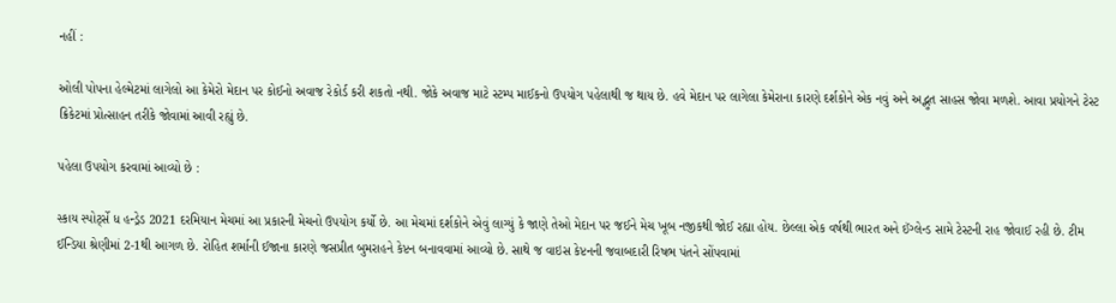નહીં :

ઓલી પોપના હેલ્મેટમાં લાગેલો આ કેમેરો મેદાન પર કોઈનો અવાજ રેકોર્ડ કરી શકતો નથી. જોકે અવાજ માટે સ્ટમ્પ માઈકનો ઉપયોગ પહેલાથી જ થાય છે. હવે મેદાન પર લાગેલા કેમેરાના કારણે દર્શકોને એક નવું અને અદ્ભુત સાહસ જોવા મળશે. આવા પ્રયોગને ટેસ્ટ ક્રિકેટમાં પ્રોત્સાહન તરીકે જોવામાં આવી રહ્યું છે.

પહેલા ઉપયોગ કરવામાં આવ્યો છે :

સ્કાય સ્પોર્ટ્સે ધ હન્ડ્રેડ 2021 દરમિયાન મેચમાં આ પ્રકારની મેચનો ઉપયોગ કર્યો છે. આ મેચમાં દર્શકોને એવું લાગ્યું કે જાણે તેઓ મેદાન પર જઈને મેચ ખૂબ નજીકથી જોઈ રહ્યા હોય. છેલ્લા એક વર્ષથી ભારત અને ઈંગ્લેન્ડ સામે ટેસ્ટની રાહ જોવાઈ રહી છે. ટીમ ઈન્ડિયા શ્રેણીમાં 2-1થી આગળ છે. રોહિત શર્માની ઈજાના કારણે જસપ્રીત બુમરાહને કેપ્ટન બનાવવામાં આવ્યો છે. સાથે જ વાઇસ કેપ્ટનની જવાબદારી રિષભ પંતને સોંપવામાં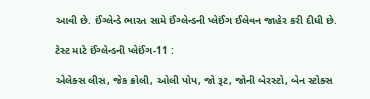આવી છે. ઈંગ્લેન્ડે ભારત સામે ઈંગ્લેન્ડની પ્લેઈંગ ઈલેવન જાહેર કરી દીધી છે.

ટેસ્ટ માટે ઈંગ્લેન્ડની પ્લેઈંગ-11 :

એલેક્સ લીસ, જેક ક્રોલી, ઓલી પોપ, જો રૂટ, જોની બેરસ્ટો, બેન સ્ટોક્સ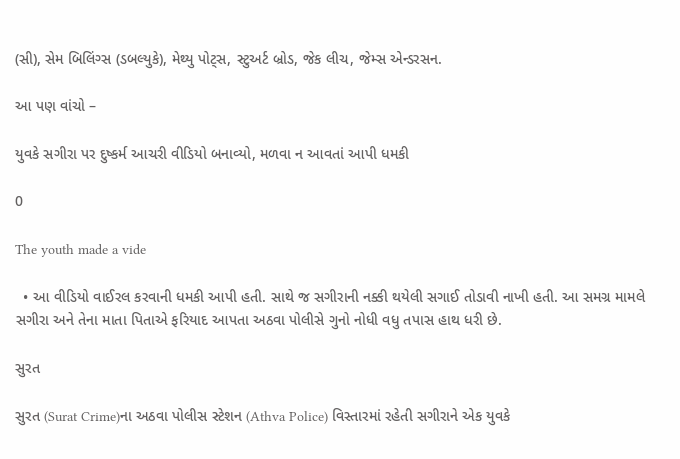(સી), સેમ બિલિંગ્સ (ડબલ્યુકે), મેથ્યુ પોટ્સ, સ્ટુઅર્ટ બ્રોડ, જેક લીચ, જેમ્સ એન્ડરસન.

આ પણ વાંચો –

યુવકે સગીરા પર દુષ્કર્મ આચરી વીડિયો બનાવ્યો, મળવા ન આવતાં આપી ધમકી

0

The youth made a vide

  • આ વીડિયો વાઈરલ કરવાની ધમકી આપી હતી. સાથે જ સગીરાની નક્કી થયેલી સગાઈ તોડાવી નાખી હતી. આ સમગ્ર મામલે સગીરા અને તેના માતા પિતાએ ફરિયાદ આપતા અઠવા પોલીસે ગુનો નોધી વધુ તપાસ હાથ ધરી છે.

સુરત

સુરત (Surat Crime)ના અઠવા પોલીસ સ્ટેશન (Athva Police) વિસ્તારમાં રહેતી સગીરાને એક યુવકે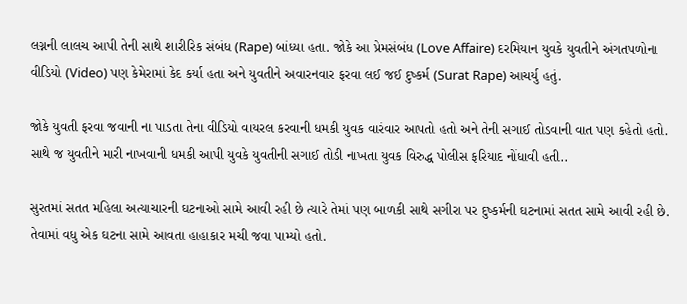લગ્નની લાલચ આપી તેની સાથે શારીરિક સંબંધ (Rape) બાંધ્યા હતા. જોકે આ પ્રેમસંબંધ (Love Affaire) દરમિયાન યુવકે યુવતીને અંગતપળોના વીડિયો (Video) પણ કેમેરામાં કેદ કર્યા હતા અને યુવતીને અવારનવાર ફરવા લઈ જઈ દુષ્કર્મ (Surat Rape) આચર્યુ હતું.

જોકે યુવતી ફરવા જવાની ના પાડતા તેના વીડિયો વાયરલ કરવાની ધમકી યુવક વારંવાર આપતો હતો અને તેની સગાઈ તોડવાની વાત પણ કહેતો હતો. સાથે જ યુવતીને મારી નાખવાની ધમકી આપી યુવકે યુવતીની સગાઈ તોડી નાખતા યુવક વિરુદ્ધ પોલીસ ફરિયાદ નોંધાવી હતી..

સુરતમાં સતત મહિલા અત્યાચારની ઘટનાઓ સામે આવી રહી છે ત્યારે તેમાં પણ બાળકી સાથે સગીરા પર દુષ્કર્મની ઘટનામાં સતત સામે આવી રહી છે. તેવામાં વધુ એક ઘટના સામે આવતા હાહાકાર મચી જવા પામ્યો હતો.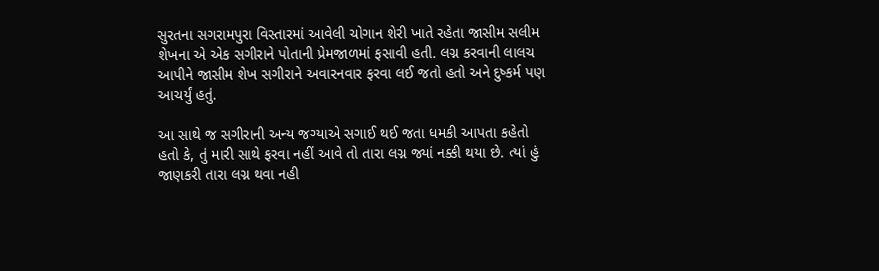સુરતના સગરામપુરા વિસ્તારમાં આવેલી ચોગાન શેરી ખાતે રહેતા જાસીમ સલીમ શેખના એ એક સગીરાને પોતાની પ્રેમજાળમાં ફસાવી હતી. લગ્ન કરવાની લાલચ આપીને જાસીમ શેખ સગીરાને અવારનવાર ફરવા લઈ જતો હતો અને દુષ્કર્મ પણ આચર્યું હતું.

આ સાથે જ સગીરાની અન્ય જગ્યાએ સગાઈ થઈ જતા ધમકી આપતા કહેતો હતો કે, તું મારી સાથે ફરવા નહીં આવે તો તારા લગ્ન જ્યાં નક્કી થયા છે. ત્યાં હું જાણકરી તારા લગ્ન થવા નહી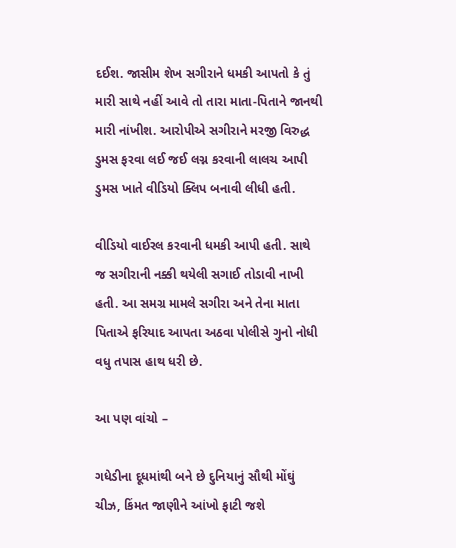દઈશ. જાસીમ શેખ સગીરાને ધમકી આપતો કે તું મારી સાથે નહીં આવે તો તારા માતા-પિતાને જાનથી મારી નાંખીશ. આરોપીએ સગીરાને મરજી વિરુદ્ધ ડુમસ ફરવા લઈ જઈ લગ્ન કરવાની લાલચ આપી ડુમસ ખાતે વીડિયો ક્લિપ બનાવી લીધી હતી.

વીડિયો વાઈરલ કરવાની ધમકી આપી હતી. સાથે જ સગીરાની નક્કી થયેલી સગાઈ તોડાવી નાખી હતી. આ સમગ્ર મામલે સગીરા અને તેના માતા પિતાએ ફરિયાદ આપતા અઠવા પોલીસે ગુનો નોધી વધુ તપાસ હાથ ધરી છે.

આ પણ વાંચો –

ગધેડીના દૂધમાંથી બને છે દુનિયાનું સૌથી મોંઘું ચીઝ, કિંમત જાણીને આંખો ફાટી જશે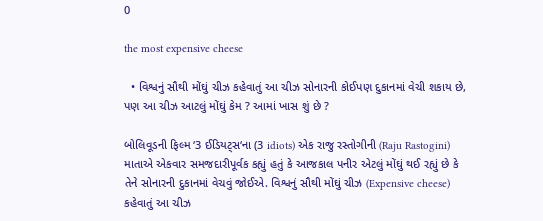0

the most expensive cheese

  • વિશ્વનું સૌથી મોંઘું ચીઝ કહેવાતું આ ચીઝ સોનારની કોઈપણ દુકાનમાં વેચી શકાય છે, પણ આ ચીઝ આટલું મોંઘું કેમ ? આમાં ખાસ શું છે ?

બોલિવૂડની ફિલ્મ ‘3 ઈડિયટ્સ‘ના (3 idiots) એક રાજુ રસ્તોગીની (Raju Rastogini) માતાએ એકવાર સમજદારીપૂર્વક કહ્યું હતું કે આજકાલ પનીર એટલું મોંઘું થઈ રહ્યું છે કે તેને સોનારની દુકાનમાં વેચવું જોઈએ. વિશ્વનું સૌથી મોંઘું ચીઝ (Expensive cheese) કહેવાતું આ ચીઝ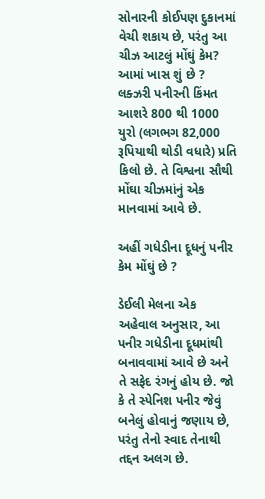સોનારની કોઈપણ દુકાનમાં વેચી શકાય છે, પરંતુ આ ચીઝ આટલું મોંઘું કેમ? આમાં ખાસ શું છે ? લક્ઝરી પનીરની કિંમત આશરે 800 થી 1000 યુરો (લગભગ 82,000 રૂપિયાથી થોડી વધારે) પ્રતિ કિલો છે. તે વિશ્વના સૌથી મોંઘા ચીઝમાંનું એક માનવામાં આવે છે.

અહીં ગધેડીના દૂધનું પનીર કેમ મોંઘું છે ?

ડેઈલી મેલના એક અહેવાલ અનુસાર, આ પનીર ગધેડીના દૂધમાંથી બનાવવામાં આવે છે અને તે સફેદ રંગનું હોય છે. જો કે તે સ્પેનિશ પનીર જેવું બનેલું હોવાનું જણાય છે, પરંતુ તેનો સ્વાદ તેનાથી તદ્દન અલગ છે.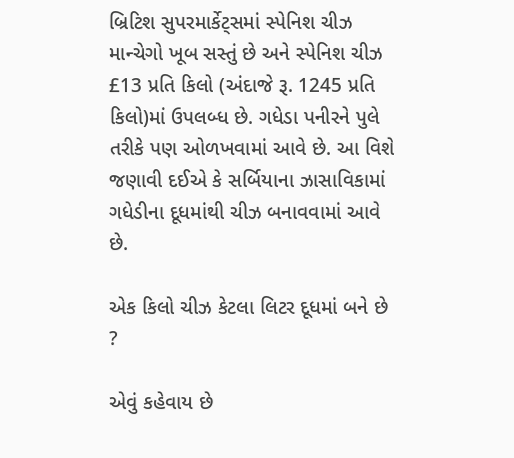બ્રિટિશ સુપરમાર્કેટ્સમાં સ્પેનિશ ચીઝ માન્ચેગો ખૂબ સસ્તું છે અને સ્પેનિશ ચીઝ £13 પ્રતિ કિલો (અંદાજે રૂ. 1245 પ્રતિ કિલો)માં ઉપલબ્ધ છે. ગધેડા પનીરને પુલે તરીકે પણ ઓળખવામાં આવે છે. આ વિશે જણાવી દઈએ કે સર્બિયાના ઝાસાવિકામાં ગધેડીના દૂધમાંથી ચીઝ બનાવવામાં આવે છે.

એક કિલો ચીઝ કેટલા લિટર દૂધમાં બને છે ?

એવું કહેવાય છે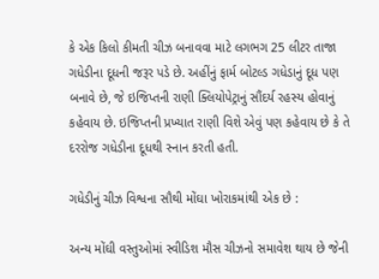કે એક કિલો કીમતી ચીઝ બનાવવા માટે લગભગ 25 લીટર તાજા ગધેડીના દૂધની જરૂર પડે છે. અહીંનું ફાર્મ બોટલ્ડ ગધેડાનું દૂધ પણ બનાવે છે, જે ઇજિપ્તની રાણી ક્લિયોપેટ્રાનું સૌંદર્ય રહસ્ય હોવાનું કહેવાય છે. ઇજિપ્તની પ્રખ્યાત રાણી વિશે એવું પણ કહેવાય છે કે તે દરરોજ ગધેડીના દૂધથી સ્નાન કરતી હતી.

ગધેડીનું ચીઝ વિશ્વના સૌથી મોંઘા ખોરાકમાંથી એક છે :

અન્ય મોંઘી વસ્તુઓમાં સ્વીડિશ મૌસ ચીઝનો સમાવેશ થાય છે જેની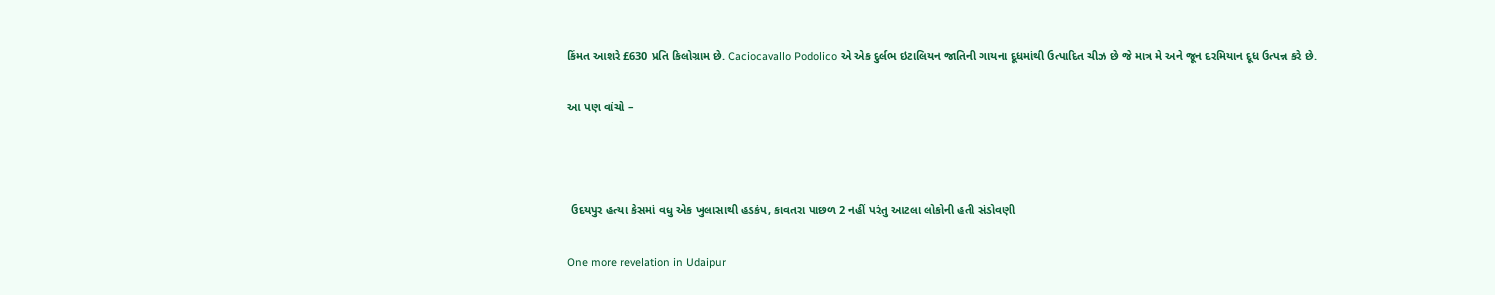કિંમત આશરે £630 પ્રતિ કિલોગ્રામ છે. Caciocavallo Podolico એ એક દુર્લભ ઇટાલિયન જાતિની ગાયના દૂધમાંથી ઉત્પાદિત ચીઝ છે જે માત્ર મે અને જૂન દરમિયાન દૂધ ઉત્પન્ન કરે છે.

આ પણ વાંચો –



 ઉદયપુર હત્યા કેસમાં વધુ એક ખુલાસાથી હડકંપ, કાવતરા પાછળ 2 નહીં પરંતુ આટલા લોકોની હતી સંડોવણી

One more revelation in Udaipur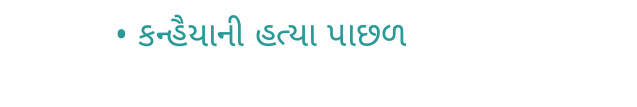• કન્હૈયાની હત્યા પાછળ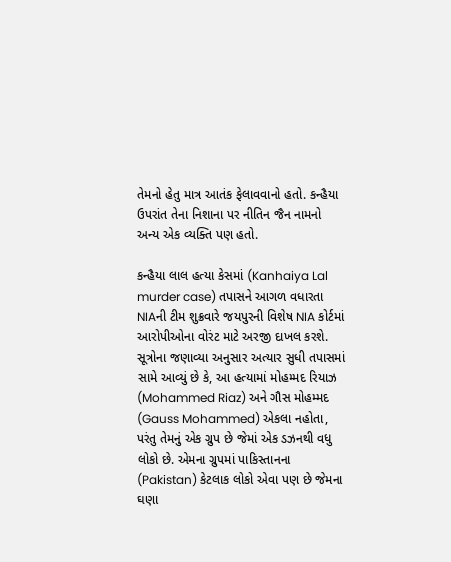તેમનો હેતુ માત્ર આતંક ફેલાવવાનો હતો. કન્હૈયા ઉપરાંત તેના નિશાના પર નીતિન જૈન નામનો અન્ય એક વ્યક્તિ પણ હતો.

કન્હૈયા લાલ હત્યા કેસમાં (Kanhaiya Lal murder case) તપાસને આગળ વધારતા NIAની ટીમ શુક્રવારે જયપુરની વિશેષ NIA કોર્ટમાં આરોપીઓના વોરંટ માટે અરજી દાખલ કરશે. સૂત્રોના જણાવ્યા અનુસાર અત્યાર સુધી તપાસમાં સામે આવ્યું છે કે, આ હત્યામાં મોહમ્મદ રિયાઝ (Mohammed Riaz) અને ગૌસ મોહમ્મદ (Gauss Mohammed) એકલા નહોતા, પરંતુ તેમનું એક ગ્રુપ છે જેમાં એક ડઝનથી વધુ લોકો છે. એમના ગ્રુપમાં પાકિસ્તાનના (Pakistan) કેટલાક લોકો એવા પણ છે જેમના ઘણા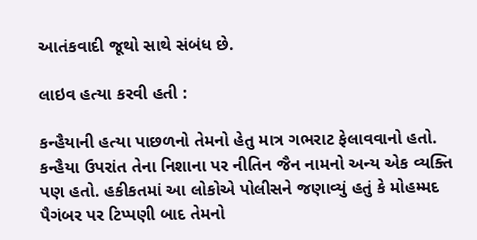આતંકવાદી જૂથો સાથે સંબંધ છે.

લાઇવ હત્યા કરવી હતી :

કન્હૈયાની હત્યા પાછળનો તેમનો હેતુ માત્ર ગભરાટ ફેલાવવાનો હતો. કન્હૈયા ઉપરાંત તેના નિશાના પર નીતિન જૈન નામનો અન્ય એક વ્યક્તિ પણ હતો. હકીકતમાં આ લોકોએ પોલીસને જણાવ્યું હતું કે મોહમ્મદ પૈગંબર પર ટિપ્પણી બાદ તેમનો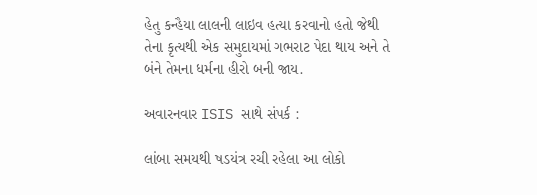હેતુ કન્હૈયા લાલની લાઇવ હત્યા કરવાનો હતો જેથી તેના કૃત્યથી એક સમુદાયમાં ગભરાટ પેદા થાય અને તે બંને તેમના ધર્મના હીરો બની જાય.

અવારનવાર ISIS સાથે સંપર્ક :

લાંબા સમયથી ષડયંત્ર રચી રહેલા આ લોકો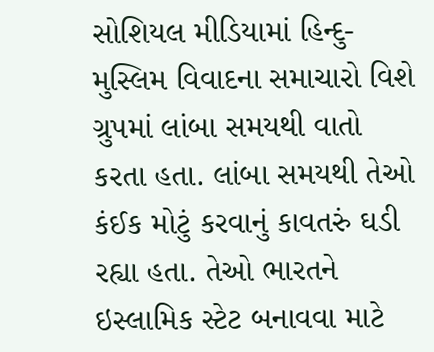સોશિયલ મીડિયામાં હિન્દુ-મુસ્લિમ વિવાદના સમાચારો વિશે ગ્રુપમાં લાંબા સમયથી વાતો કરતા હતા. લાંબા સમયથી તેઓ કંઈક મોટું કરવાનું કાવતરું ઘડી રહ્યા હતા. તેઓ ભારતને ઇસ્લામિક સ્ટેટ બનાવવા માટે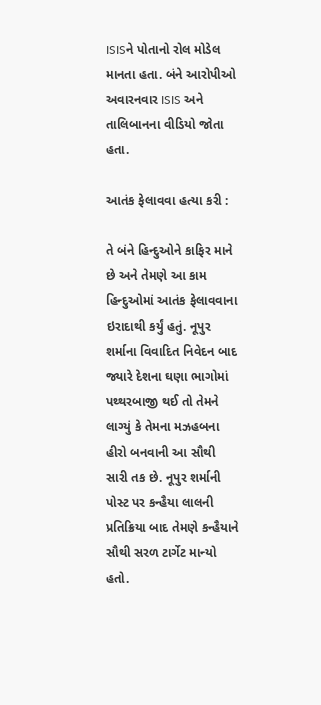ISISને પોતાનો રોલ મોડેલ માનતા હતા. બંને આરોપીઓ અવારનવાર ISIS અને તાલિબાનના વીડિયો જોતા હતા.

આતંક ફેલાવવા હત્યા કરી :

તે બંને હિન્દુઓને કાફિર માને છે અને તેમણે આ કામ હિન્દુઓમાં આતંક ફેલાવવાના ઇરાદાથી કર્યું હતું. નૂપુર શર્માના વિવાદિત નિવેદન બાદ જ્યારે દેશના ઘણા ભાગોમાં પથ્થરબાજી થઈ તો તેમને લાગ્યું કે તેમના મઝહબના હીરો બનવાની આ સૌથી સારી તક છે. નૂપુર શર્માની પોસ્ટ પર કન્હૈયા લાલની પ્રતિક્રિયા બાદ તેમણે કન્હૈયાને સૌથી સરળ ટાર્ગેટ માન્યો હતો.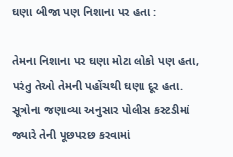ઘણા બીજા પણ નિશાના પર હતા :

તેમના નિશાના પર ઘણા મોટા લોકો પણ હતા, પરંતુ તેઓ તેમની પહોંચથી ઘણા દૂર હતા. સૂત્રોના જણાવ્યા અનુસાર પોલીસ કસ્ટડીમાં જ્યારે તેની પૂછપરછ કરવામાં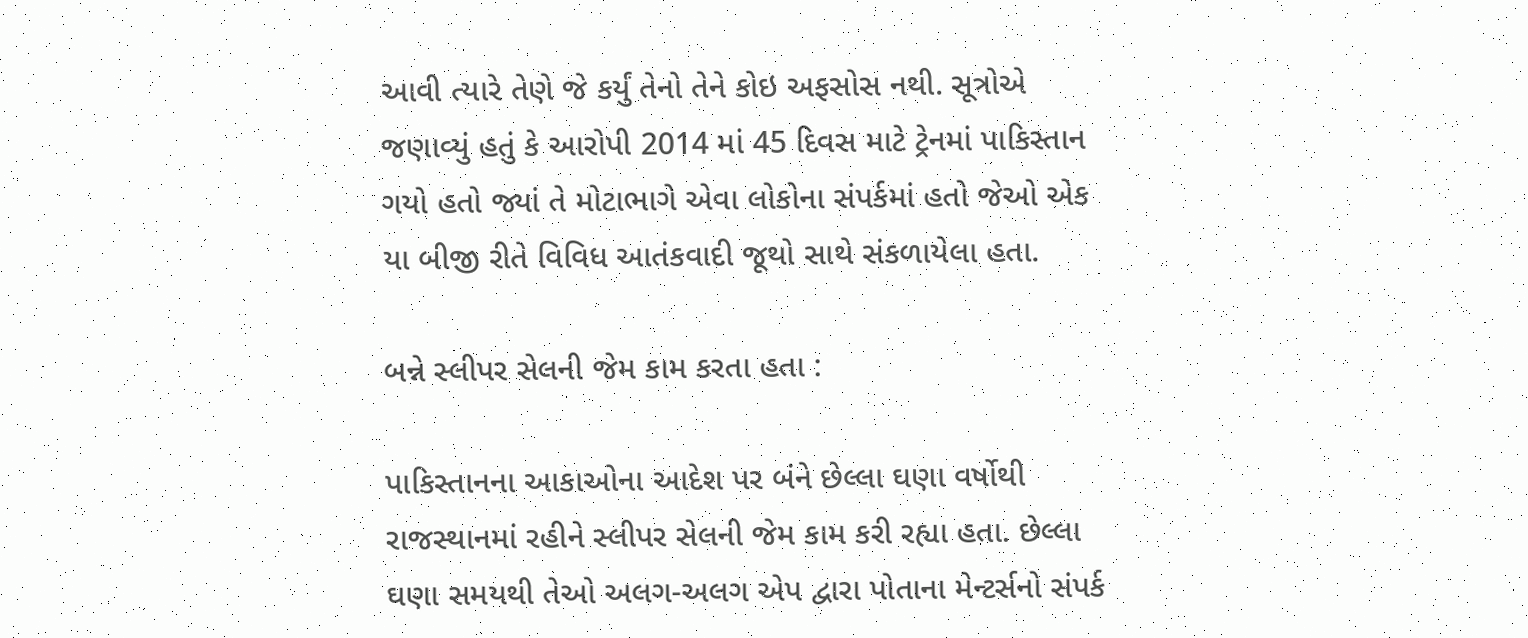આવી ત્યારે તેણે જે કર્યું તેનો તેને કોઇ અફસોસ નથી. સૂત્રોએ જણાવ્યું હતું કે આરોપી 2014 માં 45 દિવસ માટે ટ્રેનમાં પાકિસ્તાન ગયો હતો જ્યાં તે મોટાભાગે એવા લોકોના સંપર્કમાં હતો જેઓ એક યા બીજી રીતે વિવિધ આતંકવાદી જૂથો સાથે સંકળાયેલા હતા.

બન્ને સ્લીપર સેલની જેમ કામ કરતા હતા :

પાકિસ્તાનના આકાઓના આદેશ પર બંને છેલ્લા ઘણા વર્ષોથી રાજસ્થાનમાં રહીને સ્લીપર સેલની જેમ કામ કરી રહ્યા હતા. છેલ્લા ઘણા સમયથી તેઓ અલગ-અલગ એપ દ્વારા પોતાના મેન્ટર્સનો સંપર્ક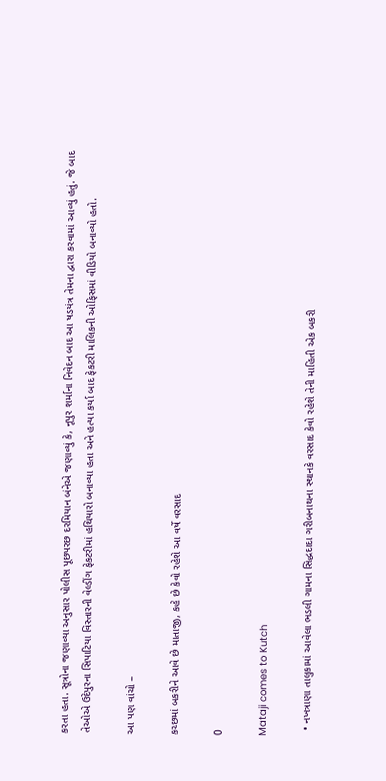કરતા હતા. સૂત્રોના જણાવ્યા અનુસાર પોલીસ પૂછપરછ દરમિયાન બંનેએ જણાવ્યું કે, નૂપુર શર્માના નિવેદન બાદ આ ષડયંત્ર તેમના દ્વારા કરવામાં આવ્યું હતું. જે બાદ તેઓએ ઉદેપુરના સિપાટિયા વિસ્તારની વેલ્ડીંગ ફેકટરીમાં હથિયારો બનાવ્યા હતા અને હત્યા કર્યા બાદ ફેકટરી માલિકની ઓફિસમાં વીડિયો બનાવ્યો હતો.

આ પણ વાંચો –

કચ્છમાં બકરીને આવે છે માતાજી, કહે છે કેવો રહેશે આ વર્ષે વરસાદ

0

Mataji comes to Kutch

  • નખત્રાણા તાલુકામાં આવેલા ભડલી ગામના સિદ્ધદાદા ગરીબનાથના સ્થાનકે વરસાદ કેવો રહેશે તેની માહિતી એક બકરી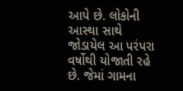આપે છે. લોકોની આસ્થા સાથે જોડાયેલ આ પરંપરા વર્ષોથી યોજાતી રહે છે. જેમાં ગામના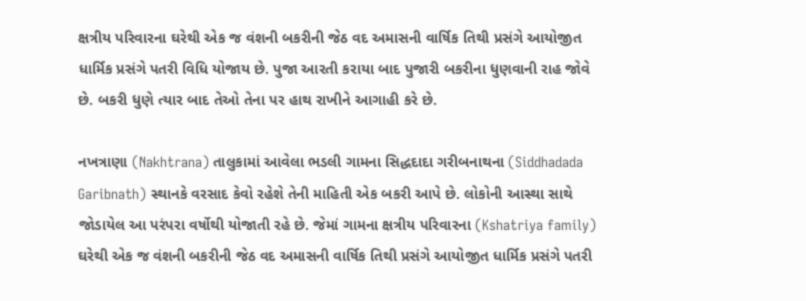ક્ષત્રીય પરિવારના ઘરેથી એક જ વંશની બકરીની જેઠ વદ અમાસની વાર્ષિક તિથી પ્રસંગે આયોજીત ધાર્મિક પ્રસંગે પતરી વિધિ યોજાય છે. પુજા આરતી કરાયા બાદ પુજારી બકરીના ધુણવાની રાહ જોવે છે. બકરી ધુણે ત્યાર બાદ તેઓ તેના પર હાથ રાખીને આગાહી કરે છે.

નખત્રાણા (Nakhtrana) તાલુકામાં આવેલા ભડલી ગામના સિદ્ધદાદા ગરીબનાથના (Siddhadada Garibnath) સ્થાનકે વરસાદ કેવો રહેશે તેની માહિતી એક બકરી આપે છે. લોકોની આસ્થા સાથે જોડાયેલ આ પરંપરા વર્ષોથી યોજાતી રહે છે. જેમાં ગામના ક્ષત્રીય પરિવારના (Kshatriya family) ઘરેથી એક જ વંશની બકરીની જેઠ વદ અમાસની વાર્ષિક તિથી પ્રસંગે આયોજીત ધાર્મિક પ્રસંગે પતરી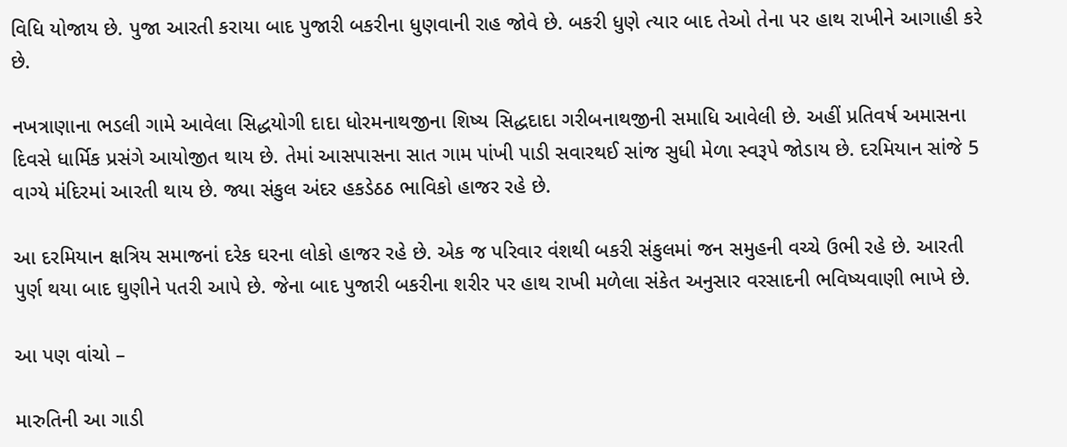વિધિ યોજાય છે. પુજા આરતી કરાયા બાદ પુજારી બકરીના ધુણવાની રાહ જોવે છે. બકરી ધુણે ત્યાર બાદ તેઓ તેના પર હાથ રાખીને આગાહી કરે છે.

નખત્રાણાના ભડલી ગામે આવેલા સિદ્ધયોગી દાદા ધોરમનાથજીના શિષ્ય સિદ્ધદાદા ગરીબનાથજીની સમાધિ આવેલી છે. અહીં પ્રતિવર્ષ અમાસના દિવસે ધાર્મિક પ્રસંગે આયોજીત થાય છે. તેમાં આસપાસના સાત ગામ પાંખી પાડી સવારથઈ સાંજ સુધી મેળા સ્વરૂપે જોડાય છે. દરમિયાન સાંજે 5 વાગ્યે મંદિરમાં આરતી થાય છે. જ્યા સંકુલ અંદર હકડેઠઠ ભાવિકો હાજર રહે છે.

આ દરમિયાન ક્ષત્રિય સમાજનાં દરેક ઘરના લોકો હાજર રહે છે. એક જ પરિવાર વંશથી બકરી સંકુલમાં જન સમુહની વચ્ચે ઉભી રહે છે. આરતી પુર્ણ થયા બાદ ઘુણીને પતરી આપે છે. જેના બાદ પુજારી બકરીના શરીર પર હાથ રાખી મળેલા સંકેત અનુસાર વરસાદની ભવિષ્યવાણી ભાખે છે.

આ પણ વાંચો –

મારુતિની આ ગાડી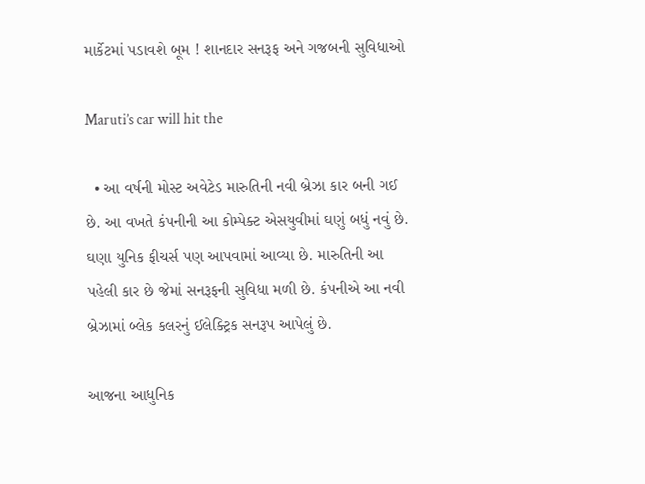માર્કેટમાં પડાવશે બૂમ ! શાનદાર સનરૂફ અને ગજબની સુવિધાઓ

Maruti’s car will hit the

  • આ વર્ષની મોસ્ટ અવેટેડ મારુતિની નવી બ્રેઝા કાર બની ગઈ છે. આ વખતે કંપનીની આ કોમ્પેક્ટ એસયુવીમાં ઘણું બધું નવું છે. ઘણા યુનિક ફીચર્સ પણ આપવામાં આવ્યા છે. મારુતિની આ પહેલી કાર છે જેમાં સનરૂફની સુવિધા મળી છે. કંપનીએ આ નવી બ્રેઝામાં બ્લેક કલરનું ઈલેક્ટ્રિક સનરૂપ આપેલું છે.

આજના આધુનિક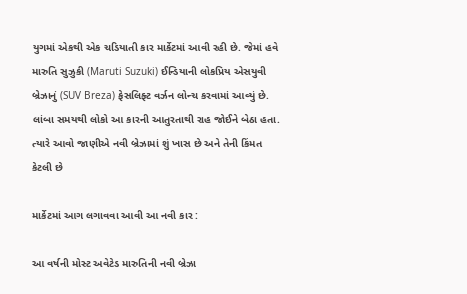યુગમાં એકથી એક ચડિયાતી કાર માર્કેટમાં આવી રહી છે. જેમાં હવે મારુતિ સુઝુકી (Maruti Suzuki) ઈન્ડિયાની લોકપ્રિય એસયુવી બ્રેઝાનું (SUV Breza) ફેસલિફ્ટ વર્ઝન લોન્ચ કરવામાં આવ્યું છે. લાંબા સમયથી લોકો આ કારની આતુરતાથી રાહ જોઈને બેઠા હતા. ત્યારે આવો જાણીએ નવી બ્રેઝામાં શું ખાસ છે અને તેની કિંમત કેટલી છે

માર્કેટમાં આગ લગાવવા આવી આ નવી કાર :

આ વર્ષની મોસ્ટ અવેટેડ મારુતિની નવી બ્રેઝા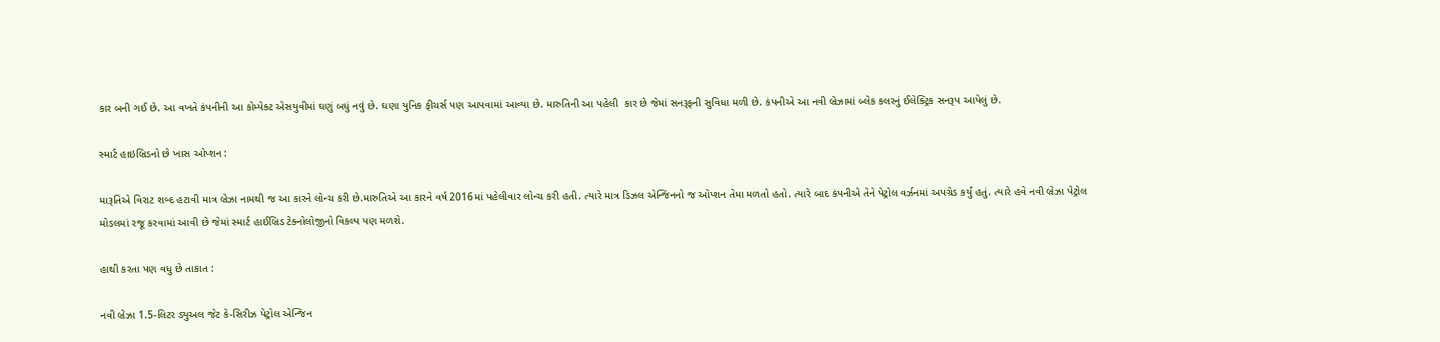કાર બની ગઈ છે. આ વખતે કંપનીની આ કોમ્પેક્ટ એસયુવીમાં ઘણું બધું નવું છે. ઘણા યુનિક ફીચર્સ પણ આપવામાં આવ્યા છે. મારુતિની આ પહેલી  કાર છે જેમાં સનરૂફની સુવિધા મળી છે. કંપનીએ આ નવી બ્રેઝામાં બ્લેક કલરનું ઈલેક્ટ્રિક સનરૂપ આપેલું છે.

સ્માર્ટ હાઇબ્રિડનો છે ખાસ ઓપ્શન :

મારૂતિએ વિરાટ શબ્દ હટાવી માત્ર બ્રેઝા નામથી જ આ કારને લોન્ચ કરી છે.મારુતિએ આ કારને વર્ષ 2016માં પહેલીવાર લોન્ચ કરી હતી. ત્યારે માત્ર ડિઝલ એન્જિનનો જ ઓપ્શન તેમા મળતો હતો. ત્યારે બાદ કંપનીએ તેને પેટ્રોલ વર્ઝનમાં અપગ્રેડ કર્યું હતું. ત્યારે હવે નવી બ્રેઝા પેટ્રોલ મોડલમાં રજૂ કરવામાં આવી છે જેમાં સ્માર્ટ હાઈબ્રિડ ટેક્નોલોજીનો વિકલ્પ પણ મળશે.

હાથી કરતા પણ વધુ છે તાકાત :

નવી બ્રેઝા 1.5-લિટર ડ્યુઅલ જેટ કે-સિરીઝ પેટ્રોલ એન્જિન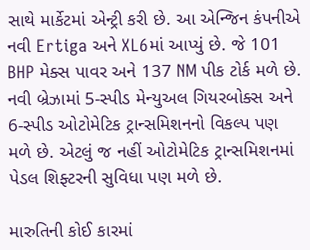સાથે માર્કેટમાં એન્ટ્રી કરી છે. આ એન્જિન કંપનીએ નવી Ertiga અને XL6માં આપ્યું છે. જે 101 BHP મેક્સ પાવર અને 137 NM પીક ટોર્ક મળે છે. નવી બ્રેઝામાં 5-સ્પીડ મેન્યુઅલ ગિયરબોક્સ અને 6-સ્પીડ ઓટોમેટિક ટ્રાન્સમિશનનો વિકલ્પ પણ મળે છે. એટલું જ નહીં ઓટોમેટિક ટ્રાન્સમિશનમાં પેડલ શિફ્ટરની સુવિધા પણ મળે છે.

મારુતિની કોઈ કારમાં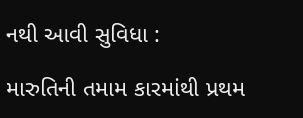નથી આવી સુવિધા :

મારુતિની તમામ કારમાંથી પ્રથમ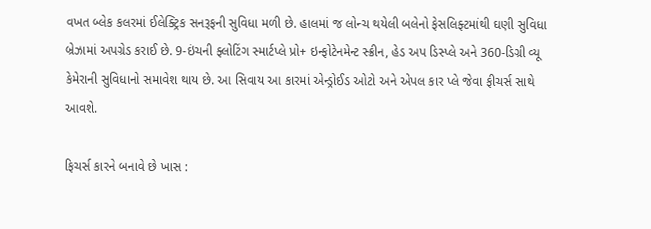વખત બ્લેક કલરમાં ઈલેક્ટ્રિક સનરૂફની સુવિધા મળી છે. હાલમાં જ લોન્ચ થયેલી બલેનો ફેસલિફ્ટમાંથી ઘણી સુવિધા બ્રેઝામાં અપગ્રેડ કરાઈ છે. 9-ઇંચની ફ્લોટિંગ સ્માર્ટપ્લે પ્રો+ ઇન્ફોટેનમેન્ટ સ્ક્રીન, હેડ અપ ડિસ્પ્લે અને 360-ડિગ્રી વ્યૂ કેમેરાની સુવિધાનો સમાવેશ થાય છે. આ સિવાય આ કારમાં એન્ડ્રોઈડ ઓટો અને એપલ કાર પ્લે જેવા ફીચર્સ સાથે આવશે.

ફિચર્સ કારને બનાવે છે ખાસ :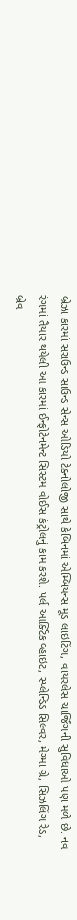બ્રેઝા કારમાં સરાઉન્ડ સાઉન્ડ સેન્સ ઓડિયો ટેક્નોલોજી સાથે કેબિનમાં એમ્બિયન્સ મૂડ લાઇટિંગ, વાયરલેસ ચાર્જિંગની સુવિધાઓ પણ મળે છે. નવ રંગમાં તૈયાર થયેલી આ કારમાં ઈન્ફોટેનમેન્ટ સિસ્ટમ વોઈસ કંટ્રોલનું કામ કરશે. પર્લ આર્ક્ટિક વ્હાઇટ, સ્પ્લેન્ડિડ સિલ્વર, મેગ્મા ગ્રે, સિઝલિંગ રેડ, બ્રેવ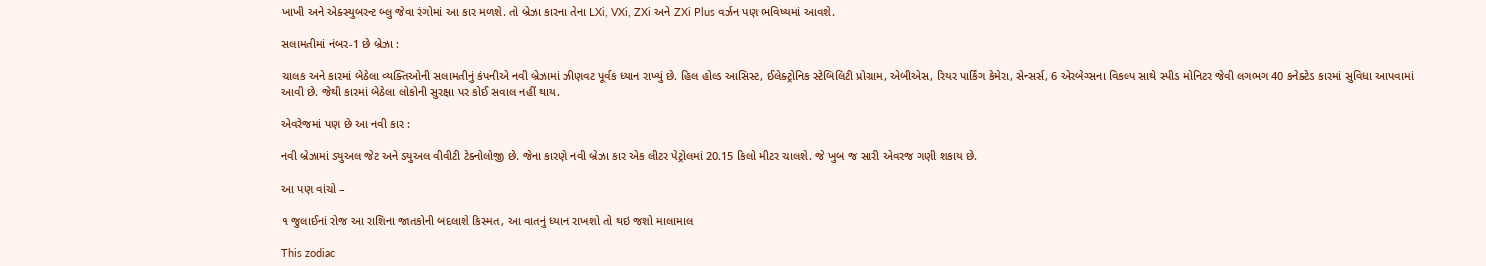ખાખી અને એક્સ્યુબરન્ટ બ્લુ જેવા રંગોમાં આ કાર મળશે. તો બ્રેઝા કારના તેના LXi, VXi, ZXi અને ZXi Plus વર્ઝન પણ ભવિષ્યમાં આવશે.

સલામતીમાં નંબર-1 છે બ્રેઝા :

ચાલક અને કારમાં બેઠેલા વ્યક્તિઓની સલામતીનું કંપનીએ નવી બ્રેઝામાં ઝીણવટ પૂર્વક ધ્યાન રાખ્યું છે. હિલ હોલ્ડ આસિસ્ટ, ઈલેક્ટ્રોનિક સ્ટેબિલિટી પ્રોગ્રામ, એબીએસ, રિયર પાર્કિંગ કેમેરા, સેન્સર્સ, 6 એરબેગ્સના વિકલ્પ સાથે સ્પીડ મોનિટર જેવી લગભગ 40 કનેક્ટેડ કારમાં સુવિધા આપવામાં આવી છે. જેથી કારમાં બેઠેલા લોકોની સુરક્ષા પર કોઈ સવાલ નહીં થાય.

એવરેજમાં પણ છે આ નવી કાર :

નવી બ્રેઝામાં ડ્યુઅલ જેટ અને ડ્યુઅલ વીવીટી ટેક્નોલોજી છે. જેના કારણે નવી બ્રેઝા કાર એક લીટર પેટ્રોલમાં 20.15 કિલો મીટર ચાલશે. જે ખુબ જ સારી એવરજ ગણી શકાય છે.

આ પણ વાંચો –

૧ જુલાઈનાં રોજ આ રાશિના જાતકોની બદલાશે કિસ્મત, આ વાતનું ધ્યાન રાખશો તો થઇ જશો માલામાલ

This zodiac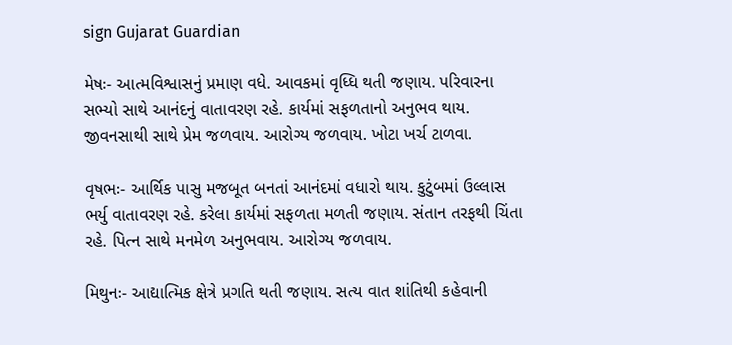sign Gujarat Guardian

મેષઃ- આત્મવિશ્વાસનું પ્રમાણ વધે. આવકમાં વૃધ્ધિ થતી જણાય. પરિવારના સભ્યો સાથે આનંદનું વાતાવરણ રહે. કાર્યમાં સફળતાનો અનુભવ થાય. જીવનસાથી સાથે પ્રેમ જળવાય. આરોગ્ય જળવાય. ખોટા ખર્ચ ટાળવા.

વૃષભઃ- આર્થિક પાસુ મજબૂત બનતાં આનંદમાં વધારો થાય. કુટુંબમાં ઉલ્લાસ ભર્યુ વાતાવરણ રહે. કરેલા કાર્યમાં સફળતા મળતી જણાય. સંતાન તરફથી ચિંતા રહે. પ‌િત્ન સાથે મનમેળ અનુભવાય. આરોગ્ય જળવાય.

મિથુનઃ- આદ્યાત્મિક ક્ષેત્રે પ્રગતિ થતી જણાય. સત્ય વાત શાંતિથી કહેવાની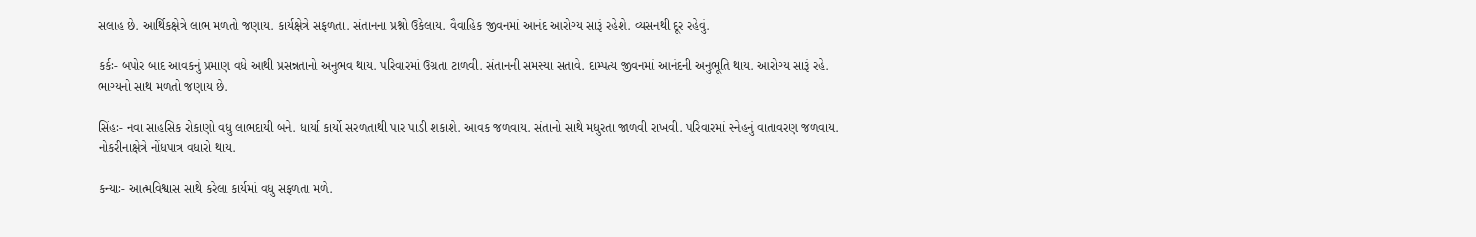સલાહ છે. આર્થિકક્ષેત્રે લાભ મળતો જણાય. કાર્યક્ષેત્રે સફળતા. સંતાનના પ્રશ્નો ઉકેલાય. વૈવ‌ાહિક જીવનમાં આનંદ આરોગ્ય સારૂં રહેશે. વ્યસનથી દૂર રહેવું.

કર્કઃ- બપોર બાદ આવકનું પ્રમાણ વધે આથી પ્રસન્નતાનો અનુભવ થાય. પરિવારમાં ઉગ્રતા ટાળવી. સંતાનની સમસ્યા સતાવે. દામ્પત્ય જીવનમાં આનંદની અનુભૂતિ થાય. આરોગ્ય સારૂં રહે. ભાગ્યનો સાથ મળતો જણાય છે.

સિંહઃ- નવા સાહસિક રોકાણો વધુ લાભદાયી બને. ધાર્યા કાર્યો સરળતાથી પાર પાડી શકાશે. આવક જળવાય. સંતાનો સાથે મધુરતા જાળવી રાખવી. પરિવારમાં સ્નેહનું વાતાવરણ જળવાય. નોકરીનાક્ષેત્રે નોંધપાત્ર વધારો થાય.

કન્યાઃ- આત્મવિશ્વાસ સાથે કરેલા કાર્યમાં વધુ સફળતા મળે.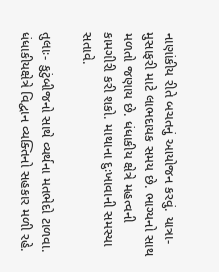નાણાંકીય રીતે બચતનું આયોજન કરવું. યાત્રા-મુસાફરી માટે લાભદાયક સમય છે. ભાગ્યનો સાથ મળતો જણાય છે. ધંધાકીય ક્ષેત્રે મહત્વની કામગીરી કરી શકો. માથાના દુઃખાવાની સમસ્યા સતાવે.

તુલાઃ- કુટુંબીજનો સાથે વ્યર્થના મતભેદો ટાળવા. ધંધાકીયક્ષેત્રે વિદ્વાન વ્યક્તિનો સહકાર મળી રહે.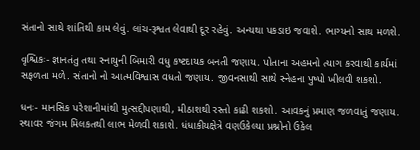સંતાનો સાથે શાંતિથી કામ લેવું. લાંચ-રૂશ્વત લેવાથી દૂર રહેવું. અન્યથા પકડાઇ જવાશે. ભાગ્યનો સાથ મળશે.

વૃશ્ચિકઃ- જ્ઞાનતંતુ તથા સ્નાયુની બિમારી વધુ કષ્ટદાયક બનતી જણાય. પોતાના અહમનો ત્યાગ કરવાથી કાર્યમાં સફળતા મળે. સંતાનો નો આત્મવિશ્વાસ વધતો જણાય. જીવનસાથી સાથે સ્નેહના પુષ્પો ખીલવી શકશો.

ધનઃ- માનસિક પરેશાનીમાંથી મુત્સદ્દીપણાથી, મીઠાશથી રસ્તો કાઢી શકશો. આવકનું પ્રમાણ જળવાતું જણાય. સ્થાવર જંગમ મિલકતથી લાભ મેળવી શકાશે. ધંધાકીયક્ષેત્રે વણઉકેલ્યા પ્રશ્નોનો ઉકેલ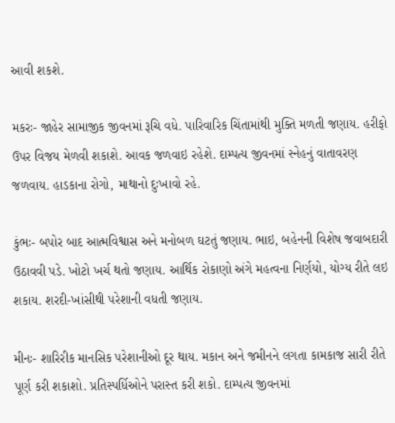આવી શકશે.

મકરઃ- જાહેર સામાજીક જીવનમાં રૂચિ વધે. પારિવારિક ચિંતામાંથી મુક્તિ મળતી જણાય. હરીફો ઉપર વિજય મેળવી શકાશે. આવક જળવાઇ રહેશે. દામ્પત્ય જીવનમાં સ્નેહનું વાતાવરણ જળવાય. હાડકાના રોગો, માથાનો દુઃખાવો રહે.

કુંભઃ- બપોર બાદ આત્મવિશ્વાસ અને મનોબળ ઘટતું જણાય. ભાઇ, બહેનની વિશેષ જવાબદારી ઉઠાવવી પડે. ખોટો ખર્ચ થતો જણાય. આર્થિક રોકાણો અંગે મહત્વના નિર્ણયો, યોગ્ય રીતે લઇ શકાય. શરદી-ખાંસીથી પરેશાની વધતી જણાય.

મીનઃ- શારિરીક માનસિક પરેશાનીઓ દૂર થાય. મકાન અને જમીનને લગતા કામકાજ સારી રીતે પૂર્ણ કરી શકાશો. પ્રતિસ્પર્ધિઓને પરાસ્ત કરી શકો. દામ્પત્ય જીવનમાં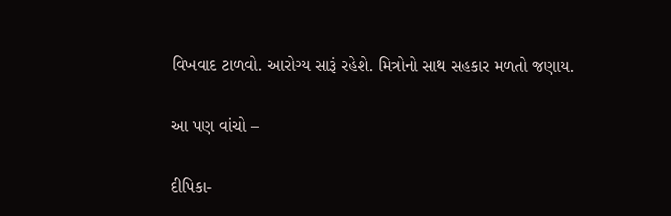વિખવાદ ટાળવો. આરોગ્ય સારૂં રહેશે. મિત્રોનો સાથ સહકાર મળતો જણાય.

આ પણ વાંચો –

દીપિકા-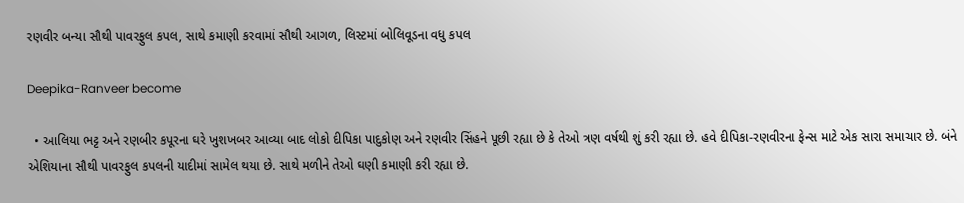રણવીર બન્યા સૌથી પાવરફુલ કપલ, સાથે કમાણી કરવામાં સૌથી આગળ, લિસ્ટમાં બોલિવૂડના વધુ કપલ

Deepika-Ranveer become

  • આલિયા ભટ્ટ અને રણબીર કપૂરના ઘરે ખુશખબર આવ્યા બાદ લોકો દીપિકા પાદુકોણ અને રણવીર સિંહને પૂછી રહ્યા છે કે તેઓ ત્રણ વર્ષથી શું કરી રહ્યા છે. હવે દીપિકા-રણવીરના ફેન્સ માટે એક સારા સમાચાર છે. બંને એશિયાના સૌથી પાવરફુલ કપલની યાદીમાં સામેલ થયા છે. સાથે મળીને તેઓ ઘણી કમાણી કરી રહ્યા છે.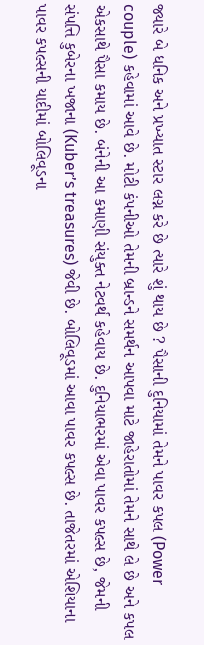જ્યારે બે ધનિક અને પ્રખ્યાત સ્ટાર લગ્ન કરે છે ત્યારે શું થાય છે ? પૈસાની દુનિયામાં તેમને પાવર કપલ (Power couple) કહેવામાં આવે છે. મોટી કંપનીઓ તેમની બ્રાન્ડને સમર્થન આપવા માટે જાહેરાતોમાં તેમને સાથે લે છે અને કપલ એકસાથે પૈસા કમાય છે. બંનેની આ કમાણી સંયુક્ત નેટવર્થ કહેવાય છે. દુનિયાભરમાં એવા પાવર કપલ્સ છે, જેમની સંપત્તિ કુબેરના ખજાના (Kuber’s treasures) જેવી છે. બોલિવૂડમાં આવા પાવર કપલ્સ છે. તાજેતરમાં એશિયાના પાવર કપલ્સની યાદીમાં બોલિવૂડના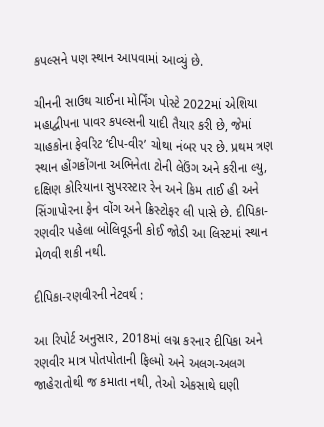કપલ્સને પણ સ્થાન આપવામાં આવ્યું છે.

ચીનની સાઉથ ચાઈના મોર્નિંગ પોસ્ટે 2022માં એશિયા મહાદ્વીપના પાવર કપલ્સની યાદી તૈયાર કરી છે, જેમાં ચાહકોના ફેવરિટ ‘દીપ-વીર’ ચોથા નંબર પર છે. પ્રથમ ત્રણ સ્થાન હોંગકોંગના અભિનેતા ટોની લેઉંગ અને કરીના લ્યુ, દક્ષિણ કોરિયાના સુપરસ્ટાર રેન અને કિમ તાઈ હી અને સિંગાપોરના ફેન વોંગ અને ક્રિસ્ટોફર લી પાસે છે. દીપિકા-રણવીર પહેલા બોલિવૂડની કોઈ જોડી આ લિસ્ટમાં સ્થાન મેળવી શકી નથી.

દીપિકા-રણવીરની નેટવર્થ :

આ રિપોર્ટ અનુસાર, 2018માં લગ્ન કરનાર દીપિકા અને રણવીર માત્ર પોતપોતાની ફિલ્મો અને અલગ-અલગ જાહેરાતોથી જ કમાતા નથી, તેઓ એકસાથે ઘણી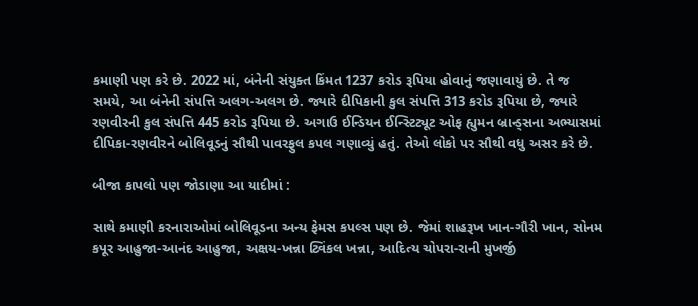કમાણી પણ કરે છે. 2022 માં, બંનેની સંયુક્ત કિંમત 1237 કરોડ રૂપિયા હોવાનું જણાવાયું છે. તે જ સમયે, આ બંનેની સંપત્તિ અલગ-અલગ છે. જ્યારે દીપિકાની કુલ સંપત્તિ 313 કરોડ રૂપિયા છે, જ્યારે રણવીરની કુલ સંપત્તિ 445 કરોડ રૂપિયા છે. અગાઉ ઈન્ડિયન ઈન્સ્ટિટ્યૂટ ઓફ હ્યુમન બ્રાન્ડ્સના અભ્યાસમાં દીપિકા-રણવીરને બોલિવૂડનું સૌથી પાવરફુલ કપલ ગણાવ્યું હતું. તેઓ લોકો પર સૌથી વધુ અસર કરે છે.

બીજા કાપલો પણ જોડાણા આ યાદીમાં :

સાથે કમાણી કરનારાઓમાં બોલિવૂડના અન્ય ફેમસ કપલ્સ પણ છે. જેમાં શાહરૂખ ખાન-ગૌરી ખાન, સોનમ કપૂર આહુજા-આનંદ આહુજા, અક્ષય-ખન્ના ટ્વિંકલ ખન્ના, આદિત્ય ચોપરા-રાની મુખર્જી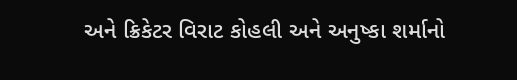અને ક્રિકેટર વિરાટ કોહલી અને અનુષ્કા શર્માનો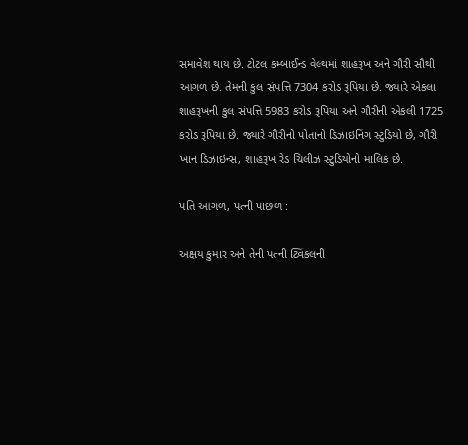સમાવેશ થાય છે. ટોટલ કમ્બાઈન્ડ વેલ્થમાં શાહરૂખ અને ગૌરી સૌથી આગળ છે. તેમની કુલ સંપત્તિ 7304 કરોડ રૂપિયા છે. જ્યારે એકલા શાહરૂખની કુલ સંપત્તિ 5983 કરોડ રૂપિયા અને ગૌરીની એકલી 1725 કરોડ રૂપિયા છે. જ્યારે ગૌરીનો પોતાનો ડિઝાઇનિંગ સ્ટુડિયો છે, ગૌરી ખાન ડિઝાઇન્સ, શાહરૂખ રેડ ચિલીઝ સ્ટુડિયોનો માલિક છે.

પતિ આગળ, પત્ની પાછળ :

અક્ષય કુમાર અને તેની પત્ની ટ્વિંકલની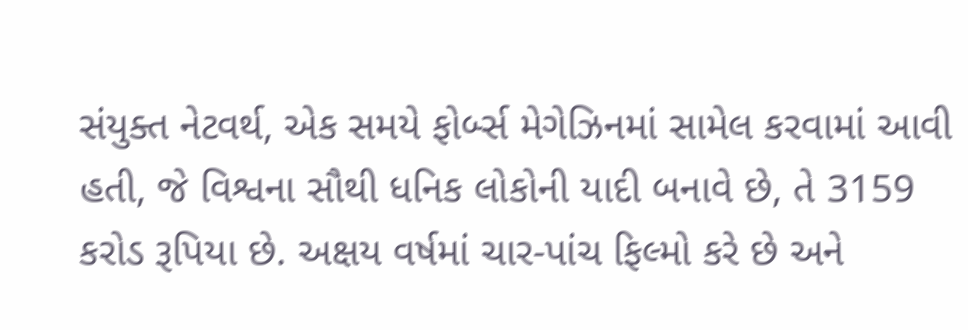સંયુક્ત નેટવર્થ, એક સમયે ફોર્બ્સ મેગેઝિનમાં સામેલ કરવામાં આવી હતી, જે વિશ્વના સૌથી ધનિક લોકોની યાદી બનાવે છે, તે 3159 કરોડ રૂપિયા છે. અક્ષય વર્ષમાં ચાર-પાંચ ફિલ્મો કરે છે અને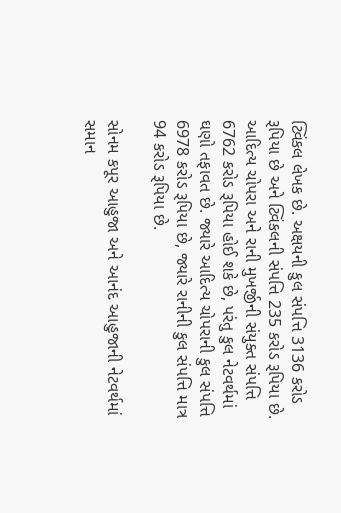ટ્વિંકલ લેખક છે. અક્ષયની કુલ સંપત્તિ 3136 કરોડ રૂપિયા છે અને ટ્વિંકલની સંપત્તિ 235 કરોડ રૂપિયા છે. આદિત્ય ચોપરા અને રાની મુખર્જીની સંયુક્ત સંપત્તિ 6762 કરોડ રૂપિયા હોઈ શકે છે, પરંતુ કુલ નેટવર્થમાં ઘણો તફાવત છે. જ્યારે આદિત્ય ચોપરાની કુલ સંપત્તિ 6978 કરોડ રૂપિયા છે, જ્યારે રાનીની કુલ સંપત્તિ માત્ર 94 કરોડ રૂપિયા છે.

સોનમ કપૂર આહુજા અને આનંદ આહુજાની નેટવર્થમાં સમાન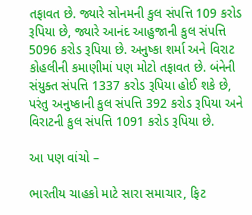તફાવત છે. જ્યારે સોનમની કુલ સંપત્તિ 109 કરોડ રૂપિયા છે, જ્યારે આનંદ આહુજાની કુલ સંપત્તિ 5096 કરોડ રૂપિયા છે. અનુષ્કા શર્મા અને વિરાટ કોહલીની કમાણીમાં પણ મોટો તફાવત છે. બંનેની સંયુક્ત સંપત્તિ 1337 કરોડ રૂપિયા હોઈ શકે છે, પરંતુ અનુષ્કાની કુલ સંપત્તિ 392 કરોડ રૂપિયા અને વિરાટની કુલ સંપત્તિ 1091 કરોડ રૂપિયા છે.

આ પણ વાંચો –

ભારતીય ચાહકો માટે સારા સમાચાર, ફિટ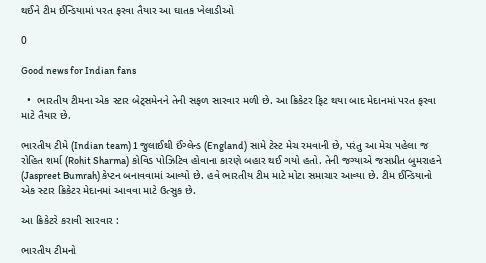થઈને ટીમ ઈન્ડિયામાં પરત ફરવા તૈયાર આ ઘાતક ખેલાડીઓ

0

Good news for Indian fans

  •  ભારતીય ટીમના એક સ્ટાર બેટ્સમેનને તેની સફળ સારવાર મળી છે. આ ક્રિકેટર ફિટ થયા બાદ મેદાનમાં પરત ફરવા માટે તૈયાર છે.

ભારતીય ટીમે (Indian team) 1 જુલાઈથી ઈંગ્લેન્ડ (England) સામે ટેસ્ટ મેચ રમવાની છે, પરંતુ આ મેચ પહેલા જ રોહિત શર્મા (Rohit Sharma) કોવિડ પોઝિટિવ હોવાના કારણે બહાર થઈ ગયો હતો. તેની જગ્યાએ જસપ્રીત બુમરાહને (Jaspreet Bumrah) કેપ્ટન બનાવવામાં આવ્યો છે. હવે ભારતીય ટીમ માટે મોટા સમાચાર આવ્યા છે. ટીમ ઈન્ડિયાનો એક સ્ટાર ક્રિકેટર મેદાનમાં આવવા માટે ઉત્સુક છે.

આ ક્રિકેટરે કરાવી સારવાર :

ભારતીય ટીમનો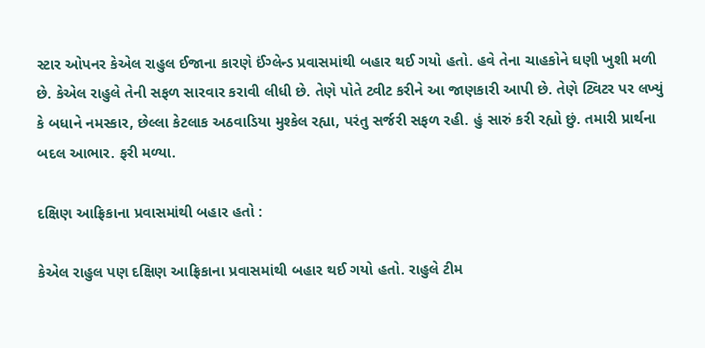સ્ટાર ઓપનર કેએલ રાહુલ ઈજાના કારણે ઈંગ્લેન્ડ પ્રવાસમાંથી બહાર થઈ ગયો હતો. હવે તેના ચાહકોને ઘણી ખુશી મળી છે. કેએલ રાહુલે તેની સફળ સારવાર કરાવી લીધી છે. તેણે પોતે ટ્વીટ કરીને આ જાણકારી આપી છે. તેણે ટ્વિટર પર લખ્યું કે બધાને નમસ્કાર, છેલ્લા કેટલાક અઠવાડિયા મુશ્કેલ રહ્યા, પરંતુ સર્જરી સફળ રહી. હું સારું કરી રહ્યો છું. તમારી પ્રાર્થના બદલ આભાર. ફરી મળ્યા.

દક્ષિણ આફ્રિકાના પ્રવાસમાંથી બહાર હતો :

કેએલ રાહુલ પણ દક્ષિણ આફ્રિકાના પ્રવાસમાંથી બહાર થઈ ગયો હતો. રાહુલે ટીમ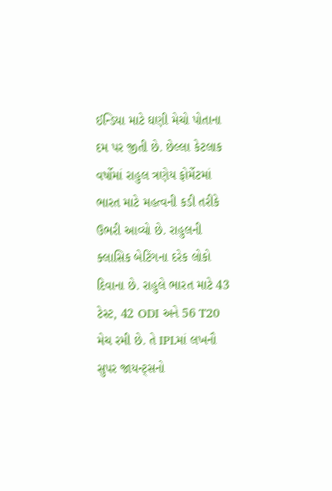ઈન્ડિયા માટે ઘણી મેચો પોતાના દમ પર જીતી છે. છેલ્લા કેટલાક વર્ષોમાં રાહુલ ત્રણેય ફોર્મેટમાં ભારત માટે મહત્વની કડી તરીકે ઉભરી આવ્યો છે. રાહુલની ક્લાસિક બેટિંગના દરેક લોકો દિવાના છે. રાહુલે ભારત માટે 43 ટેસ્ટ, 42 ODI અને 56 T20 મેચ રમી છે. તે IPLમાં લખનૌ સુપર જાયન્ટ્સનો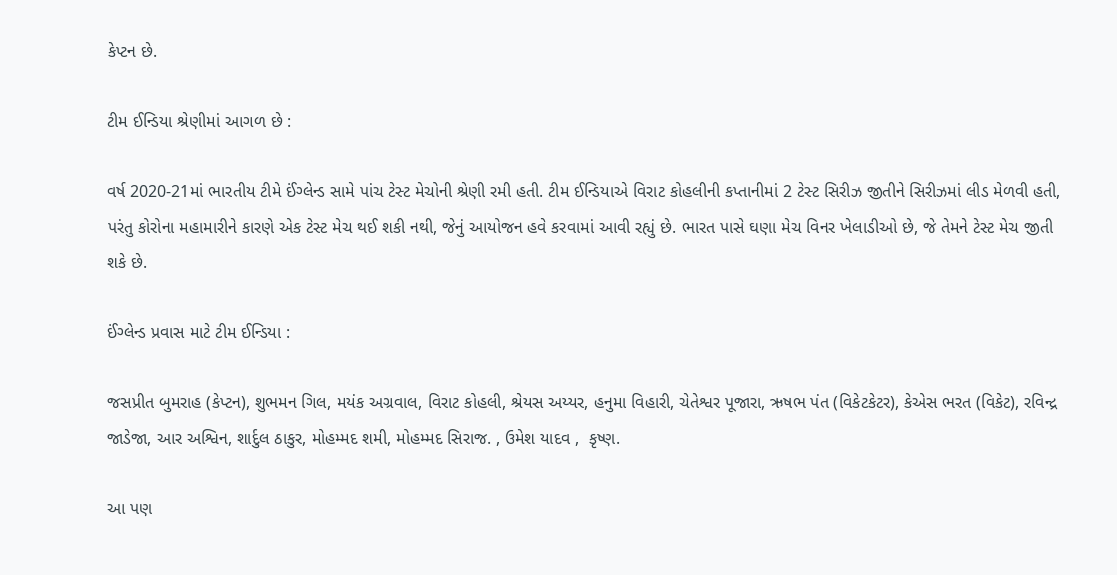કેપ્ટન છે.

ટીમ ઈન્ડિયા શ્રેણીમાં આગળ છે :

વર્ષ 2020-21માં ભારતીય ટીમે ઈંગ્લેન્ડ સામે પાંચ ટેસ્ટ મેચોની શ્રેણી રમી હતી. ટીમ ઈન્ડિયાએ વિરાટ કોહલીની કપ્તાનીમાં 2 ટેસ્ટ સિરીઝ જીતીને સિરીઝમાં લીડ મેળવી હતી, પરંતુ કોરોના મહામારીને કારણે એક ટેસ્ટ મેચ થઈ શકી નથી, જેનું આયોજન હવે કરવામાં આવી રહ્યું છે. ભારત પાસે ઘણા મેચ વિનર ખેલાડીઓ છે, જે તેમને ટેસ્ટ મેચ જીતી શકે છે.

ઈંગ્લેન્ડ પ્રવાસ માટે ટીમ ઈન્ડિયા :

જસપ્રીત બુમરાહ (કેપ્ટન), શુભમન ગિલ, મયંક અગ્રવાલ, વિરાટ કોહલી, શ્રેયસ અય્યર, હનુમા વિહારી, ચેતેશ્વર પૂજારા, ઋષભ પંત (વિકેટકેટર), કેએસ ભરત (વિકેટ), રવિન્દ્ર જાડેજા, આર અશ્વિન, શાર્દુલ ઠાકુર, મોહમ્મદ શમી, મોહમ્મદ સિરાજ. , ઉમેશ યાદવ ,  કૃષ્ણ.

આ પણ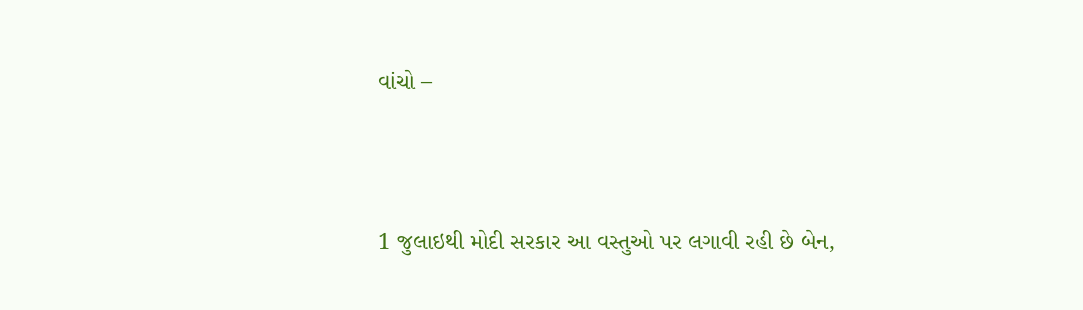વાંચો –



1 જુલાઇથી મોદી સરકાર આ વસ્તુઓ પર લગાવી રહી છે બેન,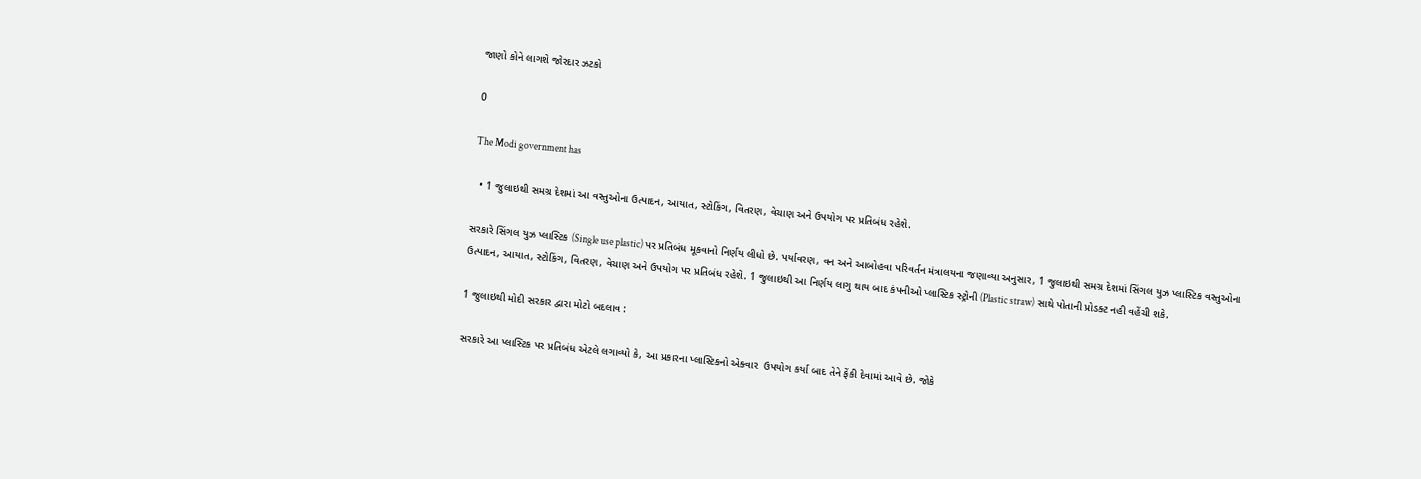જાણો કોને લાગશે જોરદાર ઝટકો

0

The Modi government has

  • 1 જુલાઇથી સમગ્ર દેશમાં આ વસ્તુઓના ઉત્પાદન, આયાત, સ્ટોકિંગ, વિતરણ, વેચાણ અને ઉપયોગ પર પ્રતિબંધ રહેશે.

સરકારે સિંગલ યુઝ પ્લાસ્ટિક (Single use plastic) પર પ્રતિબંધ મૂકવાનો નિર્ણય લીધો છે. પર્યાવરણ, વન અને આબોહવા પરિવર્તન મંત્રાલયના જણાવ્યા અનુસાર, 1 જુલાઇથી સમગ્ર દેશમાં સિંગલ યુઝ પ્લાસ્ટિક વસ્તુઓના ઉત્પાદન, આયાત, સ્ટોકિંગ, વિતરણ, વેચાણ અને ઉપયોગ પર પ્રતિબંધ રહેશે. 1 જુલાઇથી આ નિર્ણય લાગુ થાય બાદ કંપનીઓ પ્લાસ્ટિક સ્ટ્રોની (Plastic straw) સાથે પોતાની પ્રોડક્ટ નહી વહેંચી શકે.

1 જુલાઇથી મોદી સરકાર દ્વારા મોટો બદલાવ :

સરકારે આ પ્લાસ્ટિક પર પ્રતિબંધ એટલે લગાવ્યો કે, આ પ્રકારના પ્લાસ્ટિકનો એક્વાર  ઉપયોગ કર્યા બાદ તેને ફેંકી દેવામાં આવે છે. જોકે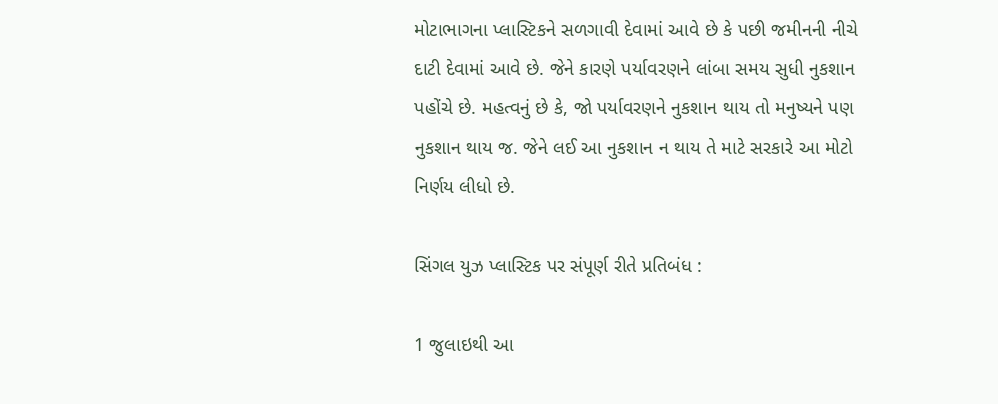મોટાભાગના પ્લાસ્ટિકને સળગાવી દેવામાં આવે છે કે પછી જમીનની નીચે દાટી દેવામાં આવે છે. જેને કારણે પર્યાવરણને લાંબા સમય સુધી નુકશાન પહોંચે છે. મહત્વનું છે કે, જો પર્યાવરણને નુકશાન થાય તો મનુષ્યને પણ નુકશાન થાય જ. જેને લઈ આ નુકશાન ન થાય તે માટે સરકારે આ મોટો નિર્ણય લીધો છે.

સિંગલ યુઝ પ્લાસ્ટિક પર સંપૂર્ણ રીતે પ્રતિબંધ :

1 જુલાઇથી આ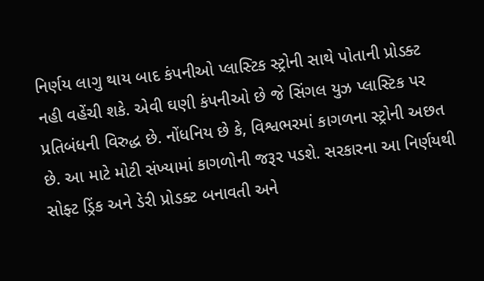નિર્ણય લાગુ થાય બાદ કંપનીઓ પ્લાસ્ટિક સ્ટ્રોની સાથે પોતાની પ્રોડક્ટ નહી વહેંચી શકે. એવી ઘણી કંપનીઓ છે જે સિંગલ યુઝ પ્લાસ્ટિક પર પ્રતિબંધની વિરુદ્ધ છે. નોંધનિય છે કે, વિશ્વભરમાં કાગળના સ્ટ્રોની અછત છે. આ માટે મોટી સંખ્યામાં કાગળોની જરૂર પડશે. સરકારના આ નિર્ણયથી સોફ્ટ ડ્રિંક અને ડેરી પ્રોડક્ટ બનાવતી અને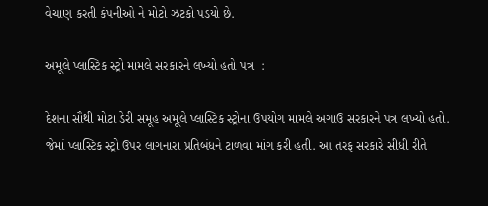વેચાણ કરતી કંપનીઓ ને મોટો ઝટકો પડયો છે.

અમૂલે પ્લાસ્ટિક સ્ટ્રો મામલે સરકારને લખ્યો હતો પત્ર  :

દેશના સૌથી મોટા ડેરી સમૂહ અમૂલે પ્લાસ્ટિક સ્ટ્રોના ઉપયોગ મામલે અગાઉ સરકારને પત્ર લખ્યો હતો. જેમાં પ્લાસ્ટિક સ્ટ્રો ઉપર લાગનારા પ્રતિબંધને ટાળવા માંગ કરી હતી. આ તરફ સરકારે સીધી રીતે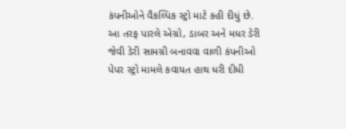કંપનીઓને વૈકલ્પિક સ્ટ્રો માટે કહી દીધું છે. આ તરફ પારલે એગ્રો, ડાબર અને મધર ડેરી જેવી ડેરી સામગ્રી બનાવવા વાળી કંપનીઓ પેપર સ્ટ્રો મામલે કવાયત હાથ ધરી દીધી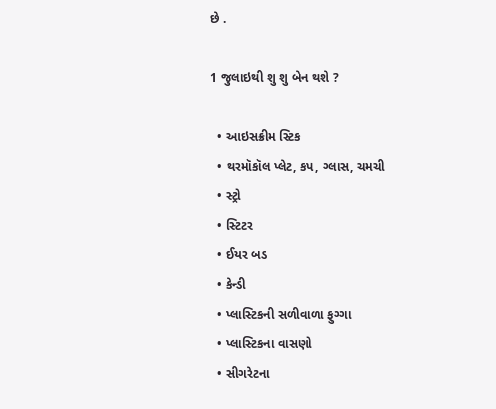છે .

1 જુલાઇથી શુ શુ બેન થશે ?

  • આઇસક્રીમ સ્ટિક
  • થરમૉકૉલ પ્લેટ, કપ, ગ્લાસ, ચમચી
  • સ્ટ્રો
  • સ્ટિટર
  • ઈયર બડ
  • કેન્ડી
  • પ્લાસ્ટિકની સળીવાળા ફુગ્ગા
  • પ્લાસ્ટિકના વાસણો
  • સીગરેટના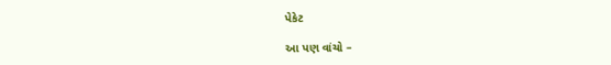પેકેટ

આ પણ વાંચો –